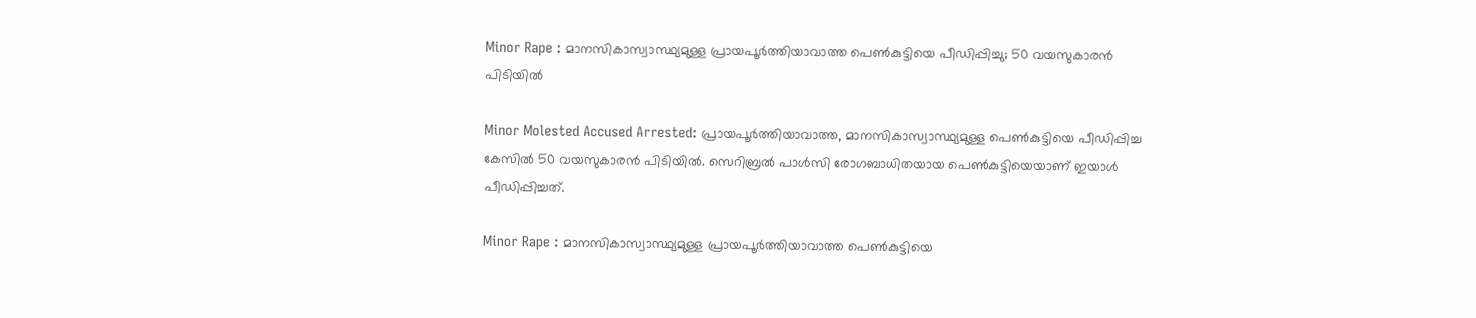Minor Rape : മാനസികാസ്വാസ്ഥ്യമുള്ള പ്രായപൂർത്തിയാവാത്ത പെൺകുട്ടിയെ പീഡിപ്പിച്ചു; 50 വയസുകാരൻ പിടിയിൽ

Minor Molested Accused Arrested: പ്രായപൂർത്തിയാവാത്ത, മാനസികാസ്വാസ്ഥ്യമുള്ള പെൺകുട്ടിയെ പീഡിപ്പിച്ച കേസിൽ 50 വയസുകാരൻ പിടിയിൽ. സെറിബ്രൽ പാൾസി രോഗബാധിതയായ പെൺകുട്ടിയെയാണ് ഇയാൾ പീഡിപ്പിച്ചത്.

Minor Rape : മാനസികാസ്വാസ്ഥ്യമുള്ള പ്രായപൂർത്തിയാവാത്ത പെൺകുട്ടിയെ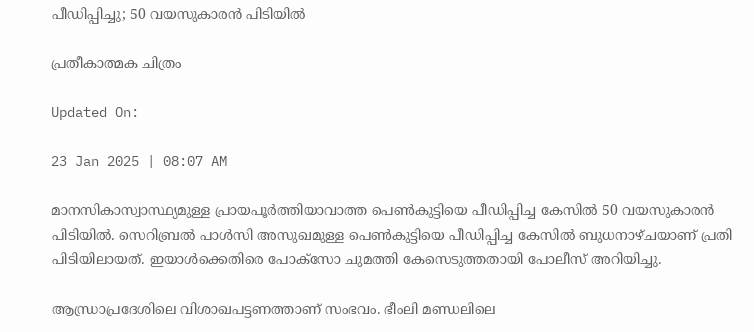പീഡിപ്പിച്ചു; 50 വയസുകാരൻ പിടിയിൽ

പ്രതീകാത്മക ചിത്രം

Updated On:

23 Jan 2025 | 08:07 AM

മാനസികാസ്വാസ്ഥ്യമുള്ള പ്രായപൂർത്തിയാവാത്ത പെൺകുട്ടിയെ പീഡിപ്പിച്ച കേസിൽ 50 വയസുകാരൻ പിടിയിൽ. സെറിബ്രൽ പാൾസി അസുഖമുള്ള പെൺകുട്ടിയെ പീഡിപ്പിച്ച കേസിൽ ബുധനാഴ്ചയാണ് പ്രതി പിടിയിലായത്. ഇയാൾക്കെതിരെ പോക്സോ ചുമത്തി കേസെടുത്തതായി പോലീസ് അറിയിച്ചു.

ആന്ധ്രാപ്രദേശിലെ വിശാഖപട്ടണത്താണ് സംഭവം. ഭീംലി മണ്ഡലിലെ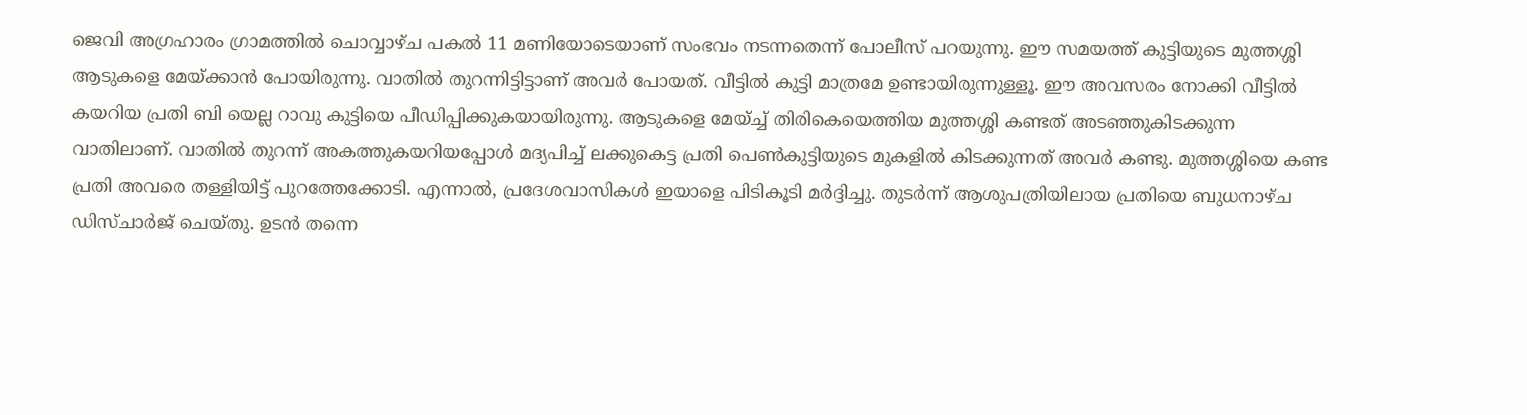ജെവി അഗ്രഹാരം ഗ്രാമത്തിൽ ചൊവ്വാഴ്ച പകൽ 11 മണിയോടെയാണ് സംഭവം നടന്നതെന്ന് പോലീസ് പറയുന്നു. ഈ സമയത്ത് കുട്ടിയുടെ മുത്തശ്ശി ആടുകളെ മേയ്ക്കാൻ പോയിരുന്നു. വാതിൽ തുറന്നിട്ടിട്ടാണ് അവർ പോയത്. വീട്ടിൽ കുട്ടി മാത്രമേ ഉണ്ടായിരുന്നുള്ളൂ. ഈ അവസരം നോക്കി വീട്ടിൽ കയറിയ പ്രതി ബി യെല്ല റാവു കുട്ടിയെ പീഡിപ്പിക്കുകയായിരുന്നു. ആടുകളെ മേയ്ച്ച് തിരികെയെത്തിയ മുത്തശ്ശി കണ്ടത് അടഞ്ഞുകിടക്കുന്ന വാതിലാണ്. വാതിൽ തുറന്ന് അകത്തുകയറിയപ്പോൾ മദ്യപിച്ച് ലക്കുകെട്ട പ്രതി പെൺകുട്ടിയുടെ മുകളിൽ കിടക്കുന്നത് അവർ കണ്ടു. മുത്തശ്ശിയെ കണ്ട പ്രതി അവരെ തള്ളിയിട്ട് പുറത്തേക്കോടി. എന്നാൽ, പ്രദേശവാസികൾ ഇയാളെ പിടികൂടി മർദ്ദിച്ചു. തുടർന്ന് ആശുപത്രിയിലായ പ്രതിയെ ബുധനാഴ്ച ഡിസ്ചാർജ് ചെയ്തു. ഉടൻ തന്നെ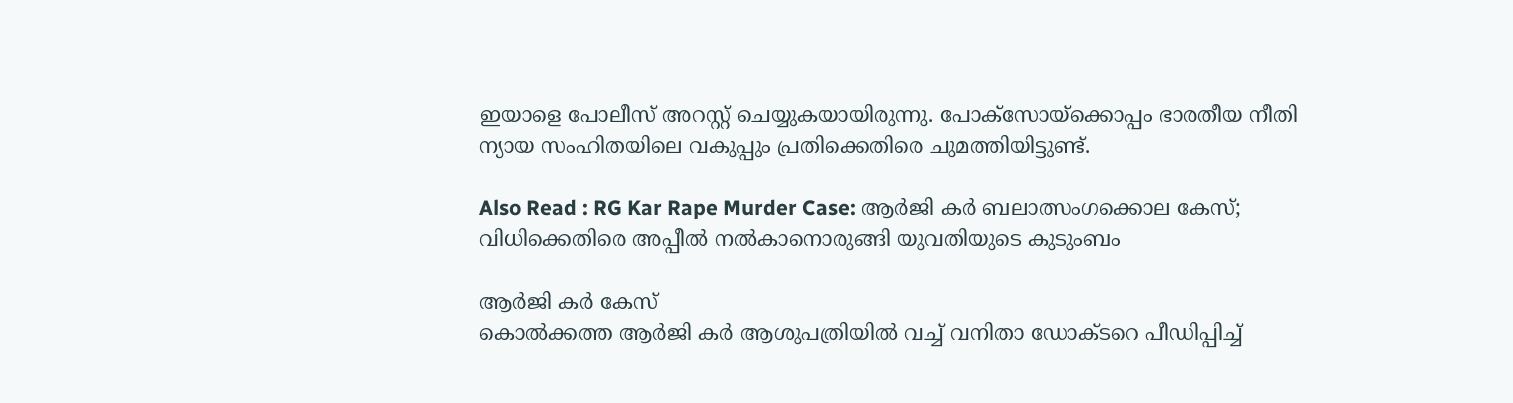ഇയാളെ പോലീസ് അറസ്റ്റ് ചെയ്യുകയായിരുന്നു. പോക്സോയ്ക്കൊപ്പം ഭാരതീയ നീതി ന്യായ സംഹിതയിലെ വകുപ്പും പ്രതിക്കെതിരെ ചുമത്തിയിട്ടുണ്ട്.

Also Read : RG Kar Rape Murder Case: ആർജി കർ ബലാത്സംഗക്കൊല കേസ്; വിധിക്കെതിരെ അപ്പീൽ നൽകാനൊരുങ്ങി യുവതിയുടെ കുടുംബം

ആർജി കർ കേസ്
കൊൽക്കത്ത ആർജി കർ ആശുപത്രിയിൽ വച്ച് വനിതാ ഡോക്ടറെ പീഡിപ്പിച്ച്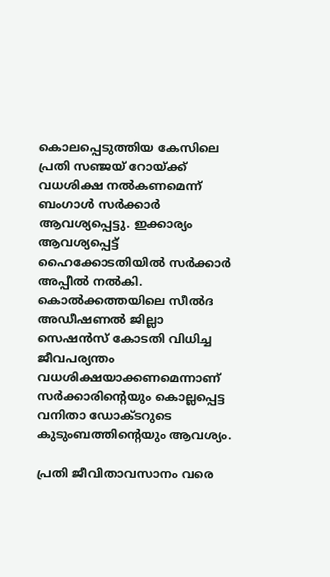കൊലപ്പെടുത്തിയ കേസിലെ പ്രതി സഞ്ജയ് റോയ്ക്ക് വധശിക്ഷ നൽകണമെന്ന് ബംഗാൾ സർക്കാർ ആവശ്യപ്പെട്ടു. ഇക്കാര്യം ആവശ്യപ്പെട്ട് ഹൈക്കോടതിയിൽ സർക്കാർ അപ്പീൽ നൽകി. കൊല്‍ക്കത്തയിലെ സീല്‍ദ അഡീഷണല്‍ ജില്ലാ സെഷന്‍സ് കോടതി വിധിച്ച ജീവപര്യന്തം വധശിക്ഷയാക്കണമെന്നാണ് സർക്കാരിൻ്റെയും കൊല്ലപ്പെട്ട വനിതാ ഡോക്ടറുടെ കുടുംബത്തിൻ്റെയും ആവശ്യം.

പ്രതി ജീവിതാവസാനം വരെ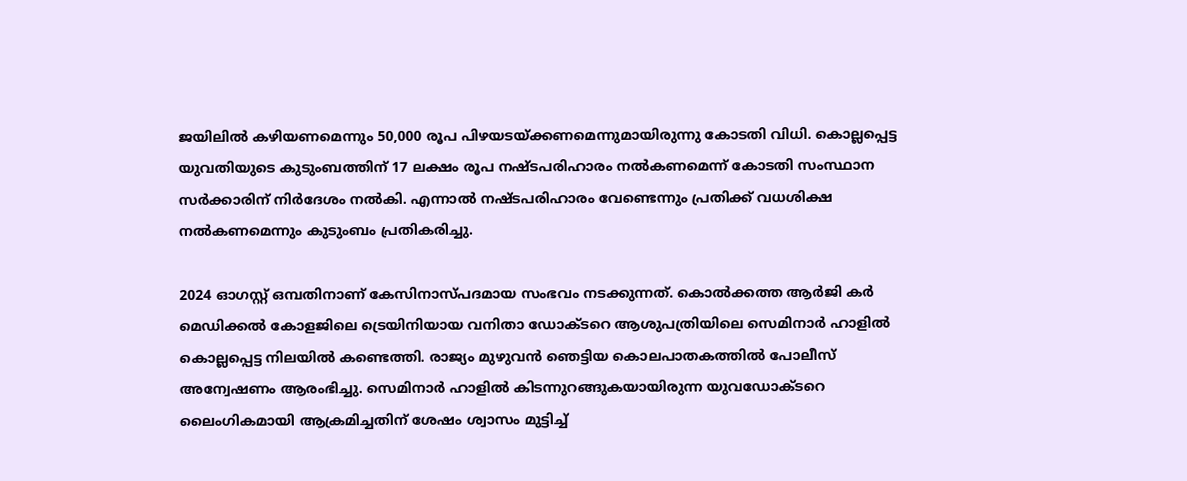ജയിലില്‍ കഴിയണമെന്നും 50,000 രൂപ പിഴയടയ്ക്കണമെന്നുമായിരുന്നു കോടതി വിധി. കൊല്ലപ്പെട്ട യുവതിയുടെ കുടുംബത്തിന് 17 ലക്ഷം രൂപ നഷ്ടപരിഹാരം നല്‍കണമെന്ന് കോടതി സംസ്ഥാന സര്‍ക്കാരിന് നിര്‍ദേശം നല്‍കി. എന്നാല്‍ നഷ്ടപരിഹാരം വേണ്ടെന്നും പ്രതിക്ക് വധശിക്ഷ നല്‍കണമെന്നും കുടുംബം പ്രതികരിച്ചു.

2024 ഓഗസ്റ്റ് ഒമ്പതിനാണ് കേസിനാസ്പദമായ സംഭവം നടക്കുന്നത്. കൊൽക്കത്ത ആർജി കർ മെഡിക്കൽ കോളജിലെ ട്രെയിനിയായ വനിതാ ഡോക്ടറെ ആശുപത്രിയിലെ സെമിനാര്‍ ഹാളില്‍ കൊല്ലപ്പെട്ട നിലയില്‍ കണ്ടെത്തി. രാജ്യം മുഴുവൻ ഞെട്ടിയ കൊലപാതകത്തിൽ പോലീസ് അന്വേഷണം ആരംഭിച്ചു. സെമിനാര്‍ ഹാളില്‍ കിടന്നുറങ്ങുകയായിരുന്ന യുവഡോക്ടറെ ലൈംഗികമായി ആക്രമിച്ചതിന് ശേഷം ശ്വാസം മുട്ടിച്ച്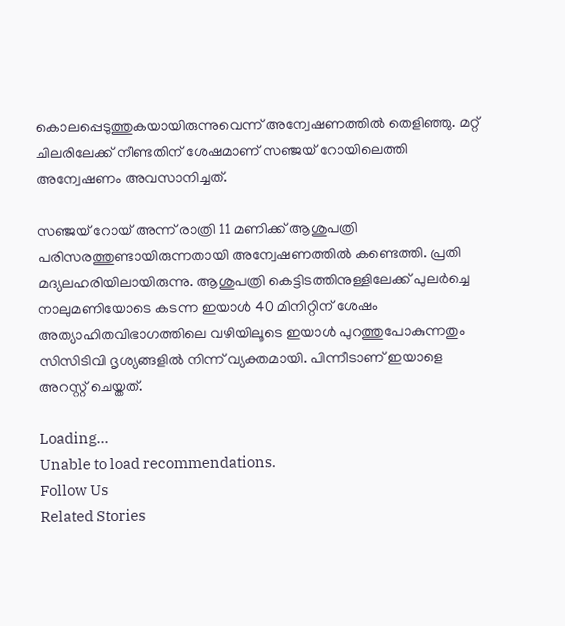കൊലപ്പെടുത്തുകയായിരുന്നുവെന്ന് അന്വേഷണത്തിൽ തെളിഞ്ഞു. മറ്റ് ചിലരിലേക്ക് നീണ്ടതിന് ശേഷമാണ് സഞ്ജയ് റോയിലെത്തി അന്വേഷണം അവസാനിച്ചത്.

സഞ്ജയ് റോയ് അന്ന് രാത്രി 11 മണിക്ക് ആശുപത്രി പരിസരത്തുണ്ടായിരുന്നതായി അന്വേഷണത്തിൽ കണ്ടെത്തി. പ്രതി മദ്യലഹരിയിലായിരുന്നു. ആശുപത്രി കെട്ടിടത്തിനുള്ളിലേക്ക് പുലർച്ചെ നാലുമണിയോടെ കടന്ന ഇയാൾ 40 മിനിറ്റിന് ശേഷം അത്യാഹിതവിഭാഗത്തിലെ വഴിയിലൂടെ ഇയാൾ പുറത്തുപോകുന്നതും സിസിടിവി ദൃശ്യങ്ങളിൽ നിന്ന് വ്യക്തമായി. പിന്നീടാണ് ഇയാളെ അറസ്റ്റ് ചെയ്തത്.

Loading...
Unable to load recommendations.
Follow Us
Related Stories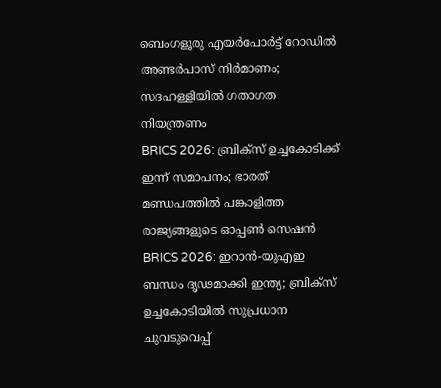ബെംഗളൂരു എയര്‍പോര്‍ട്ട് റോഡില്‍ അണ്ടര്‍പാസ് നിര്‍മാണം; സദഹള്ളിയില്‍ ഗതാഗത നിയന്ത്രണം
BRICS 2026: ബ്രിക്സ് ഉച്ചകോടിക്ക് ഇന്ന് സമാപനം; ഭാരത് മണ്ഡപത്തിൽ പങ്കാളിത്ത രാജ്യങ്ങളുടെ ഓപ്പൺ സെഷൻ
BRICS 2026: ഇറാന്‍-യുഎഇ ബന്ധം ദൃഢമാക്കി ഇന്ത്യ; ബ്രിക്‌സ് ഉച്ചകോടിയില്‍ സുപ്രധാന ചുവടുവെപ്പ്‌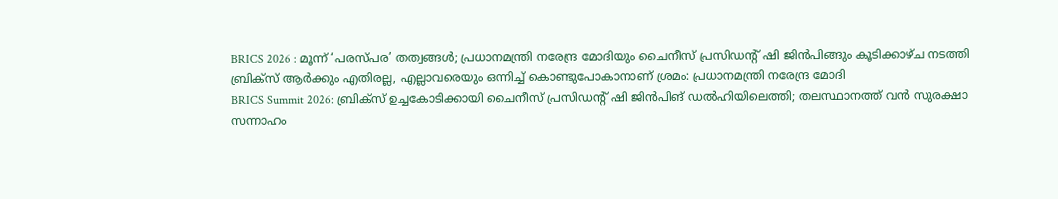BRICS 2026 : മൂന്ന് ‘പരസ്പര’ തത്വങ്ങൾ; പ്രധാനമന്ത്രി നരേന്ദ്ര മോദിയും ചൈനീസ് പ്രസിഡന്റ് ഷി ജിൻപിങ്ങും കൂടിക്കാഴ്ച നടത്തി
ബ്രിക്സ് ആർക്കും എതിരല്ല, എല്ലാവരെയും ഒന്നിച്ച് കൊണ്ടുപോകാനാണ് ശ്രമം: പ്രധാനമന്ത്രി നരേന്ദ്ര മോദി
BRICS Summit 2026: ബ്രിക്സ് ഉച്ചകോടിക്കായി ചൈനീസ് പ്രസിഡൻ്റ് ഷി ജിൻപിങ് ഡൽഹിയിലെത്തി; തലസ്ഥാനത്ത് വൻ സുരക്ഷാ സന്നാഹം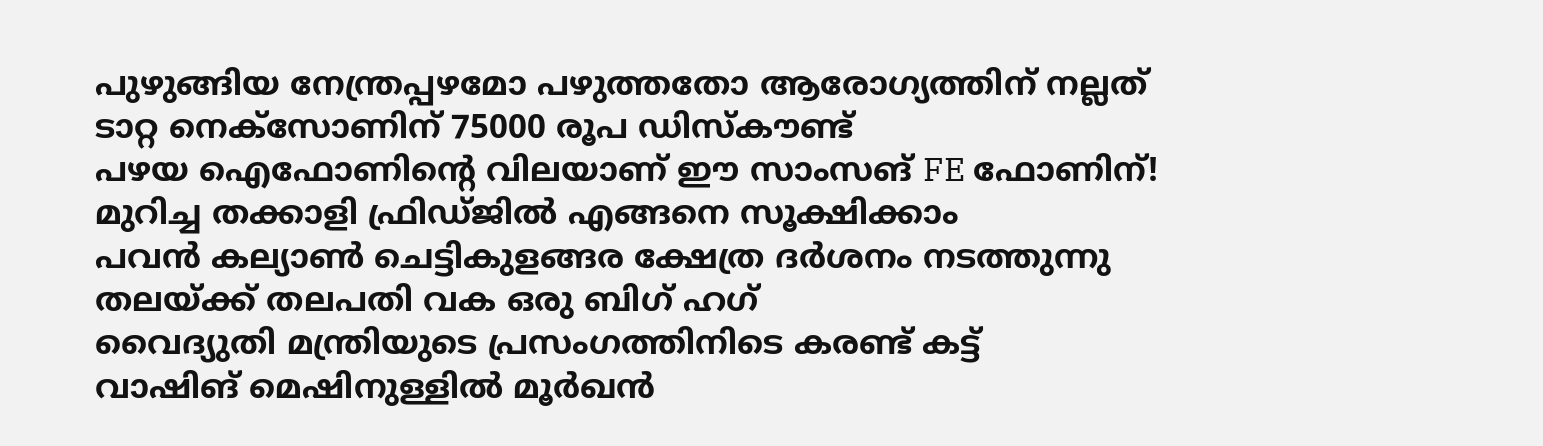പുഴുങ്ങിയ നേന്ത്രപ്പഴമോ പഴുത്തതോ ആരോഗ്യത്തിന് നല്ലത്
ടാറ്റ നെക്സോണിന് 75000 രൂപ ഡിസ്കൗണ്ട്
പഴയ ഐഫോണിന്റെ വിലയാണ് ഈ സാംസങ് FE ഫോണിന്!
മുറിച്ച തക്കാളി ഫ്രിഡ്ജിൽ എങ്ങനെ സൂക്ഷിക്കാം
പവൻ കല്യാൺ ചെട്ടികുളങ്ങര ക്ഷേത്ര ദർശനം നടത്തുന്നു
തലയ്ക്ക് തലപതി വക ഒരു ബിഗ് ഹഗ്
വൈദ്യുതി മന്ത്രിയുടെ പ്രസംഗത്തിനിടെ കരണ്ട് കട്ട്
വാഷിങ് മെഷിനുള്ളിൽ മൂർഖൻ